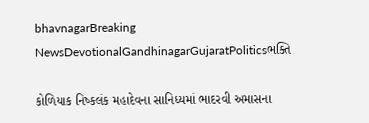bhavnagarBreaking NewsDevotionalGandhinagarGujaratPoliticsભક્તિ

કોળિયાક નિષ્કલંક મહાદેવના સાનિધ્યમાં ભાદરવી અમાસના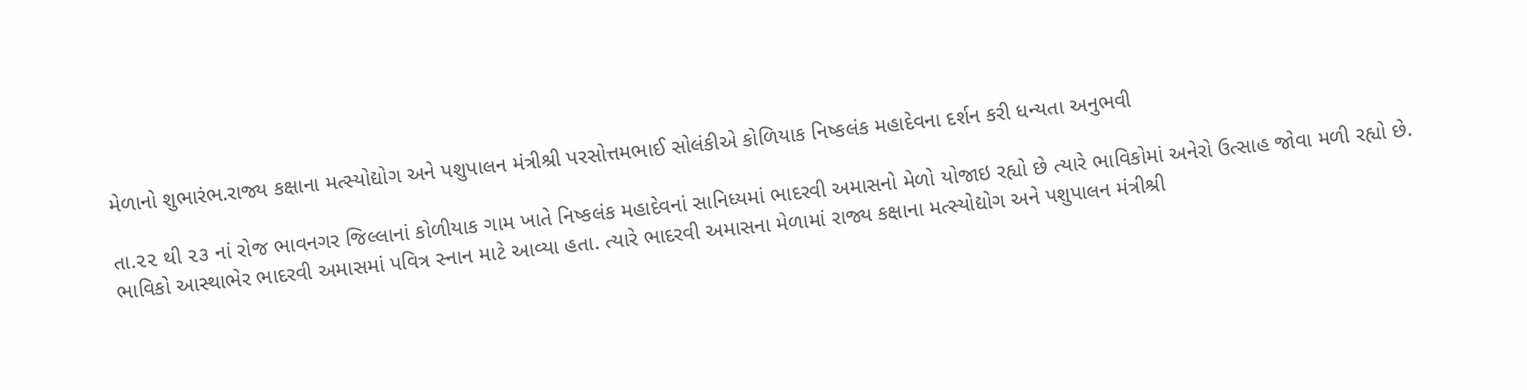મેળાનો શુભારંભ.રાજ્ય કક્ષાના મત્સ્યોદ્યોગ અને પશુપાલન મંત્રીશ્રી પરસોત્તમભાઈ સોલંકીએ કોળિયાક નિષ્કલંક મહાદેવના દર્શન કરી ધન્યતા અનુભવી

તા.૨૨ થી ૨૩ નાં રોજ ભાવનગર જિલ્લાનાં કોળીયાક ગામ ખાતે નિષ્કલંક મહાદેવનાં સાનિધ્યમાં ભાદરવી અમાસનો મેળો યોજાઇ રહ્યો છે ત્યારે ભાવિકોમાં અનેરો ઉત્સાહ જોવા મળી રહ્યો છે. ભાવિકો આસ્થાભેર ભાદરવી અમાસમાં પવિત્ર સ્નાન માટે આવ્યા હતા. ત્યારે ભાદરવી અમાસના મેળામાં રાજ્ય કક્ષાના મત્સ્યોદ્યોગ અને પશુપાલન મંત્રીશ્રી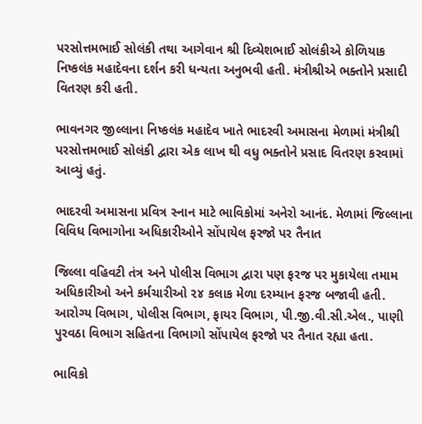પરસોત્તમભાઈ સોલંકી તથા આગેવાન શ્રી દિવ્યેશભાઈ સોલંકીએ કોળિયાક નિષ્કલંક મહાદેવના દર્શન કરી ધન્યતા અનુભવી હતી. મંત્રીશ્રીએ ભક્તોને પ્રસાદી વિતરણ કરી હતી.

ભાવનગર જીલ્લાના નિષ્કલંક મહાદેવ ખાતે ભાદરવી અમાસના મેળામાં મંત્રીશ્રી પરસોત્તમભાઈ સોલંકી દ્વારા એક લાખ થી વધુ ભક્તોને પ્રસાદ વિતરણ કરવામાં આવ્યું હતું.

ભાદરવી અમાસના પ્રવિત્ર સ્નાન માટે ભાવિકોમાં અનેરો આનંદ. મેળામાં જિલ્લાના વિવિધ વિભાગોના અધિકારીઓને સોંપાયેલ ફરજો પર તૈનાત

જિલ્લા વહિવટી તંત્ર અને પોલીસ વિભાગ દ્વારા પણ ફરજ પર મુકાયેલા તમામ અધિકારીઓ અને કર્મચારીઓ ૨૪ કલાક મેળા દરમ્યાન ફરજ બજાવી હતી. આરોગ્ય વિભાગ, પોલીસ વિભાગ, ફાયર વિભાગ, પી.જી.વી.સી.એલ., પાણી પુરવઠા વિભાગ સહિતના વિભાગો સોંપાયેલ ફરજો પર તૈનાત રહ્યા હતા.

ભાવિકો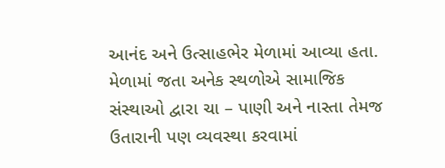આનંદ અને ઉત્સાહભેર મેળામાં આવ્યા હતા. મેળામાં જતા અનેક સ્થળોએ સામાજિક સંસ્થાઓ દ્વારા ચા – પાણી અને નાસ્તા તેમજ ઉતારાની પણ વ્યવસ્થા કરવામાં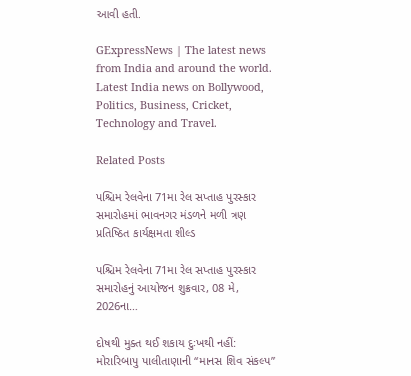આવી હતી.

GExpressNews | The latest news from India and around the world. Latest India news on Bollywood, Politics, Business, Cricket, Technology and Travel.

Related Posts

પશ્ચિમ રેલવેના 71મા રેલ સપ્તાહ પુરસ્કાર સમારોહમાં ભાવનગર મંડળને મળી ત્રણ પ્રતિષ્ઠિત કાર્યક્ષમતા શીલ્ડ

પશ્ચિમ રેલવેના 71મા રેલ સપ્તાહ પુરસ્કાર સમારોહનું આયોજન શુક્રવાર, 08 મે, 2026ના…

દોષથી મુક્ત થઈ શકાય દુઃખથી નહીં: મોરારિબાપુ પાલીતાણાની “માનસ શિવ સંકલ્પ”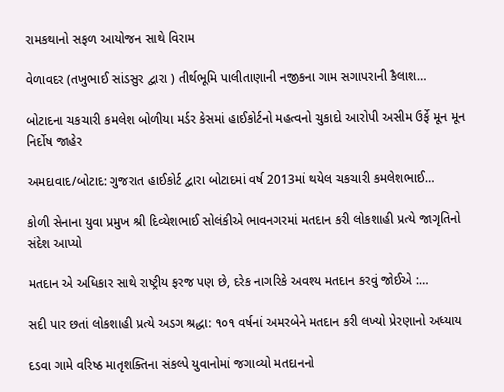રામકથાનો સફળ આયોજન સાથે વિરામ

વેળાવદર (તખુભાઈ સાંડસુર દ્વારા ) તીર્થભૂમિ પાલીતાણાની નજીકના ગામ સગાપરાની કૈલાશ…

બોટાદના ચકચારી કમલેશ બોળીયા મર્ડર કેસમાં હાઈકોર્ટનો મહત્વનો ચુકાદો આરોપી અસીમ ઉર્ફે મૂન મૂન નિર્દોષ જાહેર

અમદાવાદ/બોટાદ: ગુજરાત હાઈકોર્ટ દ્વારા બોટાદમાં વર્ષ 2013માં થયેલ ચકચારી કમલેશભાઈ…

કોળી સેનાના યુવા પ્રમુખ શ્રી દિવ્યેશભાઈ સોલંકીએ ભાવનગરમાં મતદાન કરી લોકશાહી પ્રત્યે જાગૃતિનો સંદેશ આપ્યો

મતદાન એ અધિકાર સાથે રાષ્ટ્રીય ફરજ પણ છે, દરેક નાગરિકે અવશ્ય મતદાન કરવું જોઈએ :…

સદી પાર છતાં લોકશાહી પ્રત્યે અડગ શ્રદ્ધા: ૧૦૧ વર્ષનાં અમરબેને મતદાન કરી લખ્યો પ્રેરણાનો અધ્યાય

દડવા ગામે વરિષ્ઠ માતૃશક્તિના સંકલ્પે યુવાનોમાં જગાવ્યો મતદાનનો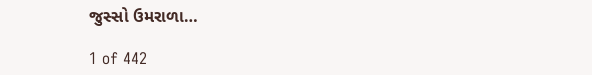જુસ્સો ઉમરાળા…

1 of 442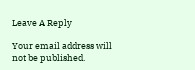Leave A Reply

Your email address will not be published.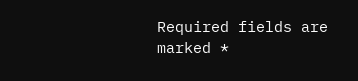Required fields are marked *